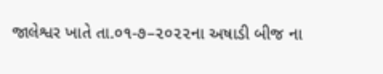જાલેશ્વર ખાતે તા.૦૧-૭–૨૦૨૨ના અષાડી બીજ ના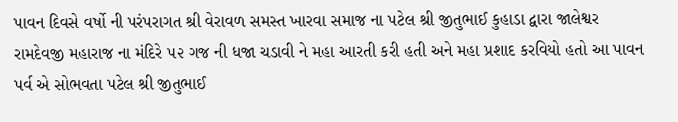પાવન દિવસે વર્ષો ની પરંપરાગત શ્રી વેરાવળ સમસ્ત ખારવા સમાજ ના પટેલ શ્રી જીતુભાઈ કુહાડા દ્વારા જાલેશ્વર રામદેવજી મહારાજ ના મંદિરે ૫૨ ગજ ની ધજા ચડાવી ને મહા આરતી કરી હતી અને મહા પ્રશાદ કરવિયો હતો આ પાવન પર્વ એ સોભવતા પટેલ શ્રી જીતુભાઈ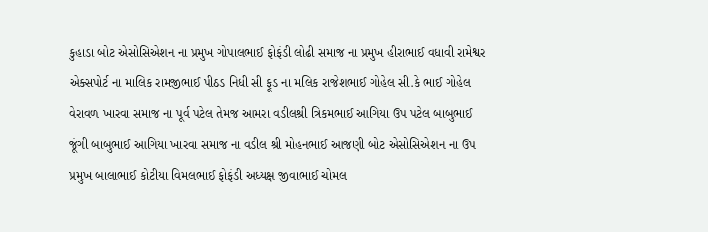કુહાડા બોટ એસોસિએશન ના પ્રમુખ ગોપાલભાઈ ફોફંડી લોઢી સમાજ ના પ્રમુખ હીરાભાઈ વધાવી રામેશ્વર એક્સપોર્ટ ના માલિક રામજીભાઈ પીઠડ નિધી સી ફૂડ ના મલિક રાજેશભાઈ ગોહેલ સી.કે ભાઈ ગોહેલ વેરાવળ ખારવા સમાજ ના પૂર્વ પટેલ તેમજ આમરા વડીલશ્રી ત્રિકમભાઈ આગિયા ઉપ પટેલ બાબુભાઈ જૂંગી બાબુભાઈ આગિયા ખારવા સમાજ ના વડીલ શ્રી મોહનભાઈ આજણી બોટ એસોસિએશન ના ઉપ પ્રમુખ બાલાભાઈ કોટીયા વિમલભાઈ ફોફંડી અધ્યક્ષ જીવાભાઈ ચોમલ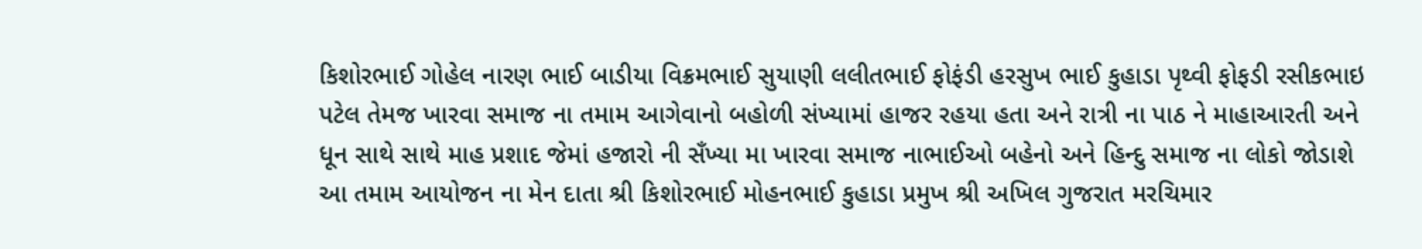કિશોરભાઈ ગોહેલ નારણ ભાઈ બાડીયા વિક્રમભાઈ સુયાણી લલીતભાઈ ફોફંડી હરસુખ ભાઈ કુહાડા પૃથ્વી ફોફડી રસીકભાઇ પટેલ તેમજ ખારવા સમાજ ના તમામ આગેવાનો બહોળી સંખ્યામાં હાજર રહયા હતા અને રાત્રી ના પાઠ ને માહાઆરતી અને ધૂન સાથે સાથે માહ પ્રશાદ જેમાં હજારો ની સઁખ્યા મા ખારવા સમાજ નાભાઈઓ બહેનો અને હિન્દુ સમાજ ના લોકો જોડાશે આ તમામ આયોજન ના મેન દાતા શ્રી કિશોરભાઈ મોહનભાઈ કુહાડા પ્રમુખ શ્રી અખિલ ગુજરાત મરચિમાર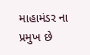માહામંડર ના પ્રમુખ છે